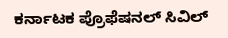ಕರ್ನಾಟಕ ಪ್ರೊಫೆಷನಲ್ ಸಿವಿಲ್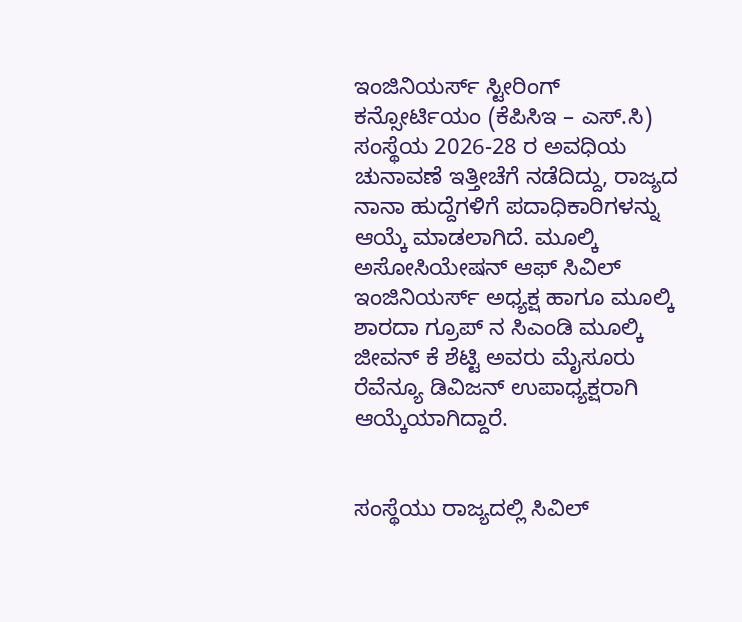ಇಂಜಿನಿಯರ್ಸ್ ಸ್ಟೀರಿಂಗ್ ಕನ್ಸೋರ್ಟಿಯಂ (ಕೆಪಿಸಿಇ – ಎಸ್.ಸಿ) ಸಂಸ್ಥೆಯ 2026-28 ರ ಅವಧಿಯ ಚುನಾವಣೆ ಇತ್ತೀಚೆಗೆ ನಡೆದಿದ್ದು, ರಾಜ್ಯದ ನಾನಾ ಹುದ್ದೆಗಳಿಗೆ ಪದಾಧಿಕಾರಿಗಳನ್ನು ಆಯ್ಕೆ ಮಾಡಲಾಗಿದೆ. ಮೂಲ್ಕಿ ಅಸೋಸಿಯೇಷನ್ ಆಫ್ ಸಿವಿಲ್ ಇಂಜಿನಿಯರ್ಸ್ ಅಧ್ಯಕ್ಷ ಹಾಗೂ ಮೂಲ್ಕಿ ಶಾರದಾ ಗ್ರೂಪ್ ನ ಸಿಎಂಡಿ ಮೂಲ್ಕಿ ಜೀವನ್ ಕೆ ಶೆಟ್ಟಿ ಅವರು ಮೈಸೂರು ರೆವೆನ್ಯೂ ಡಿವಿಜನ್ ಉಪಾಧ್ಯಕ್ಷರಾಗಿ ಆಯ್ಕೆಯಾಗಿದ್ದಾರೆ.


ಸಂಸ್ಥೆಯು ರಾಜ್ಯದಲ್ಲಿ ಸಿವಿಲ್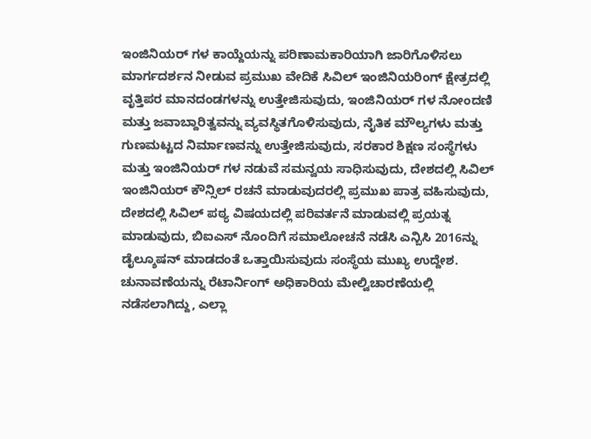ಇಂಜಿನಿಯರ್ ಗಳ ಕಾಯ್ದೆಯನ್ನು ಪರಿಣಾಮಕಾರಿಯಾಗಿ ಜಾರಿಗೊಳಿಸಲು ಮಾರ್ಗದರ್ಶನ ನೀಡುವ ಪ್ರಮುಖ ವೇದಿಕೆ ಸಿವಿಲ್ ಇಂಜಿನಿಯರಿಂಗ್ ಕ್ಷೇತ್ರದಲ್ಲಿ ವೃತ್ತಿಪರ ಮಾನದಂಡಗಳನ್ನು ಉತ್ತೇಜಿಸುವುದು, ಇಂಜಿನಿಯರ್ ಗಳ ನೋಂದಣಿ ಮತ್ತು ಜವಾಬ್ದಾರಿತ್ವವನ್ನು ವ್ಯವಸ್ಥಿತಗೊಳಿಸುವುದು, ನೈತಿಕ ಮೌಲ್ಯಗಳು ಮತ್ತು ಗುಣಮಟ್ಟದ ನಿರ್ಮಾಣವನ್ನು ಉತ್ತೇಜಿಸುವುದು, ಸರಕಾರ ಶಿಕ್ಷಣ ಸಂಸ್ಥೆಗಳು ಮತ್ತು ಇಂಜಿನಿಯರ್ ಗಳ ನಡುವೆ ಸಮನ್ವಯ ಸಾಧಿಸುವುದು, ದೇಶದಲ್ಲಿ ಸಿವಿಲ್ ಇಂಜಿನಿಯರ್ ಕೌನ್ಸಿಲ್ ರಚನೆ ಮಾಡುವುದರಲ್ಲಿ ಪ್ರಮುಖ ಪಾತ್ರ ವಹಿಸುವುದು, ದೇಶದಲ್ಲಿ ಸಿವಿಲ್ ಪಠ್ಯ ವಿಷಯದಲ್ಲಿ ಪರಿವರ್ತನೆ ಮಾಡುವಲ್ಲಿ ಪ್ರಯತ್ನ ಮಾಡುವುದು, ಬಿಐಎಸ್ ನೊಂದಿಗೆ ಸಮಾಲೋಚನೆ ನಡೆಸಿ ಎನ್ಬಿಸಿ 2016ನ್ನು ಡೈಲ್ಶೂಷನ್ ಮಾಡದಂತೆ ಒತ್ತಾಯಿಸುವುದು ಸಂಸ್ಥೆಯ ಮುಖ್ಯ ಉದ್ದೇಶ.
ಚುನಾವಣೆಯನ್ನು ರೆಟಾರ್ನಿಂಗ್ ಅಧಿಕಾರಿಯ ಮೇಲ್ವಿಚಾರಣೆಯಲ್ಲಿ ನಡೆಸಲಾಗಿದ್ದು, ಎಲ್ಲಾ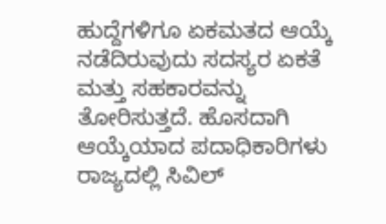ಹುದ್ದೆಗಳಿಗೂ ಏಕಮತದ ಆಯ್ಕೆ ನಡೆದಿರುವುದು ಸದಸ್ಯರ ಏಕತೆ ಮತ್ತು ಸಹಕಾರವನ್ನು ತೋರಿಸುತ್ತದೆ. ಹೊಸದಾಗಿ ಆಯ್ಕೆಯಾದ ಪದಾಧಿಕಾರಿಗಳು ರಾಜ್ಯದಲ್ಲಿ ಸಿವಿಲ್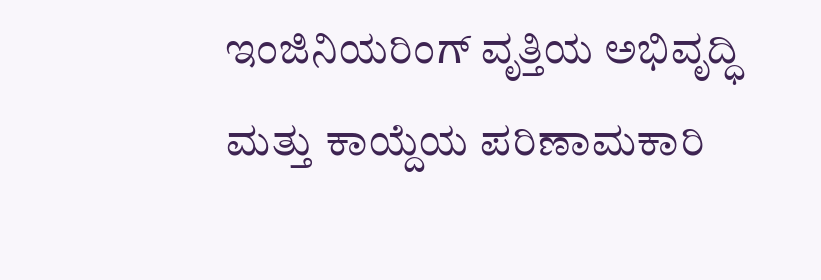ಇಂಜಿನಿಯರಿಂಗ್ ವೃತ್ತಿಯ ಅಭಿವೃದ್ಧಿ ಮತ್ತು ಕಾಯ್ದೆಯ ಪರಿಣಾಮಕಾರಿ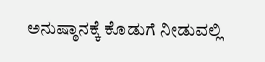ಅನುಷ್ಠಾನಕ್ಕೆ ಕೊಡುಗೆ ನೀಡುವಲ್ಲಿ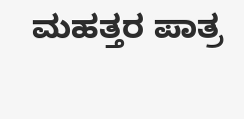ಮಹತ್ತರ ಪಾತ್ರ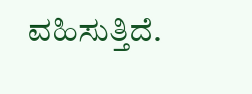ವಹಿಸುತ್ತಿದೆ.